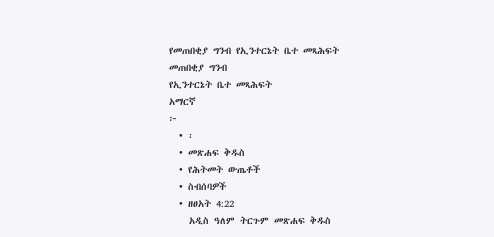የመጠበቂያ ግንብ የኢንተርኔት ቤተ መጻሕፍት
መጠበቂያ ግንብ
የኢንተርኔት ቤተ መጻሕፍት
አማርኛ
፦
  • ፡
  • መጽሐፍ ቅዱስ
  • የሕትመት ውጤቶች
  • ስብሰባዎች
  • ዘፀአት 4:22
    አዲስ ዓለም ትርጉም መጽሐፍ ቅዱስ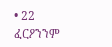• 22 ፈርዖንንም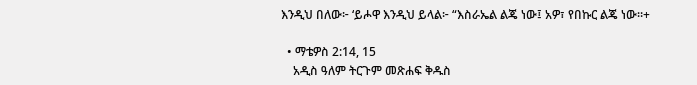እንዲህ በለው፦ ‘ይሖዋ እንዲህ ይላል፦ “እስራኤል ልጄ ነው፤ አዎ፣ የበኩር ልጄ ነው።+

  • ማቴዎስ 2:14, 15
    አዲስ ዓለም ትርጉም መጽሐፍ ቅዱስ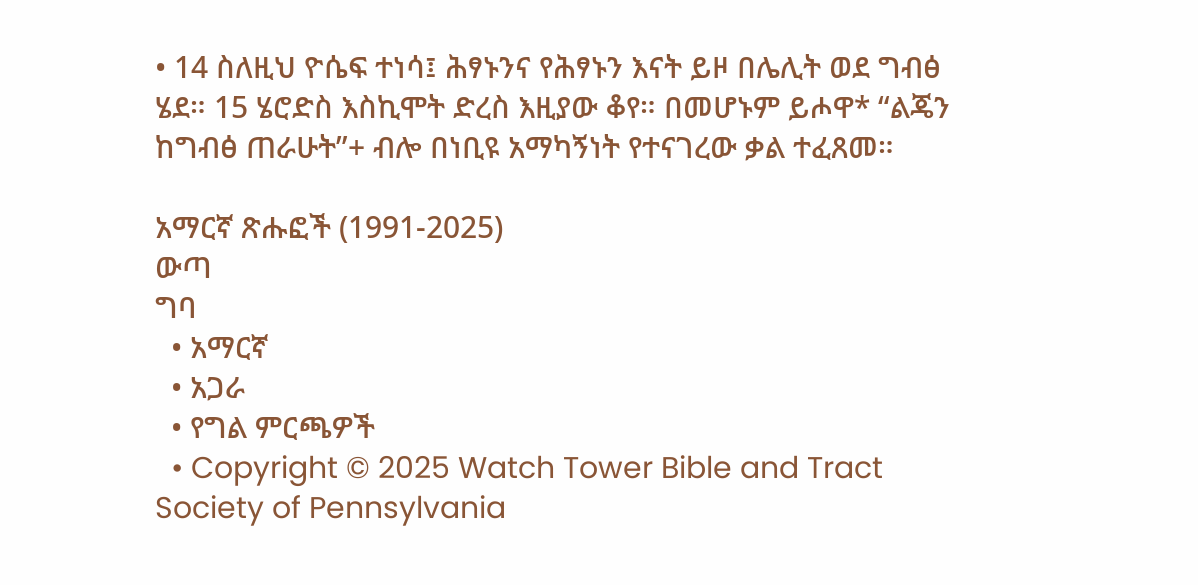• 14 ስለዚህ ዮሴፍ ተነሳ፤ ሕፃኑንና የሕፃኑን እናት ይዞ በሌሊት ወደ ግብፅ ሄደ። 15 ሄሮድስ እስኪሞት ድረስ እዚያው ቆየ። በመሆኑም ይሖዋ* “ልጄን ከግብፅ ጠራሁት”+ ብሎ በነቢዩ አማካኝነት የተናገረው ቃል ተፈጸመ።

አማርኛ ጽሑፎች (1991-2025)
ውጣ
ግባ
  • አማርኛ
  • አጋራ
  • የግል ምርጫዎች
  • Copyright © 2025 Watch Tower Bible and Tract Society of Pennsylvania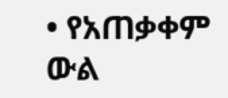• የአጠቃቀም ውል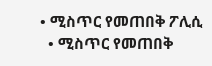• ሚስጥር የመጠበቅ ፖሊሲ
  • ሚስጥር የመጠበቅ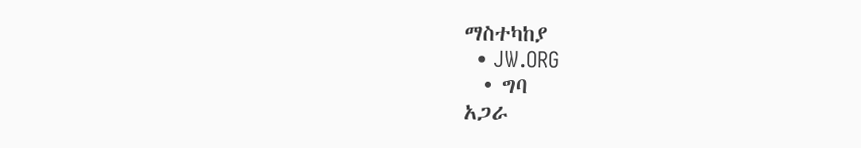ማስተካከያ
  • JW.ORG
  • ግባ
አጋራ